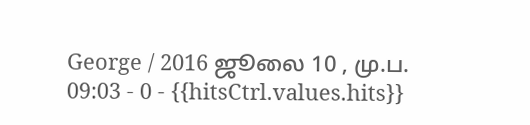George / 2016 ஜூலை 10 , மு.ப. 09:03 - 0 - {{hitsCtrl.values.hits}}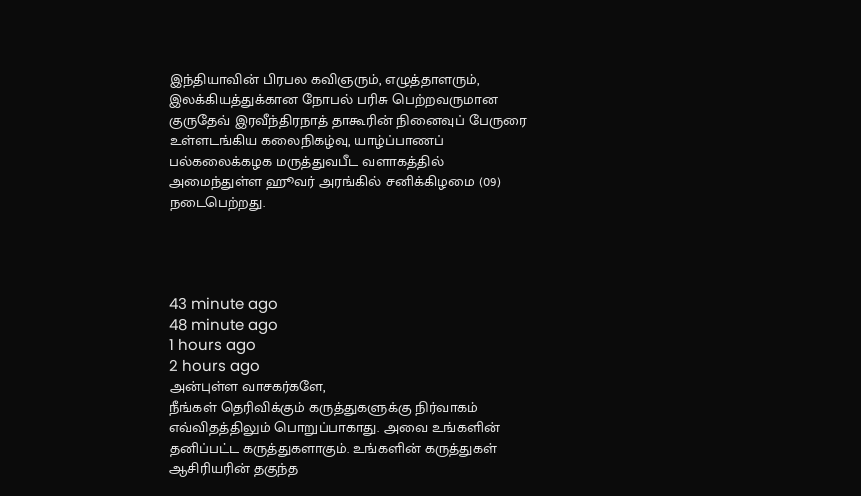இந்தியாவின் பிரபல கவிஞரும், எழுத்தாளரும், இலக்கியத்துக்கான நோபல் பரிசு பெற்றவருமான குருதேவ் இரவீந்திரநாத் தாகூரின் நினைவுப் பேருரை உள்ளடங்கிய கலைநிகழ்வு, யாழ்ப்பாணப் பல்கலைக்கழக மருத்துவபீட வளாகத்தில் அமைந்துள்ள ஹூவர் அரங்கில் சனிக்கிழமை (09) நடைபெற்றது.




43 minute ago
48 minute ago
1 hours ago
2 hours ago
அன்புள்ள வாசகர்களே,
நீங்கள் தெரிவிக்கும் கருத்துகளுக்கு நிர்வாகம் எவ்விதத்திலும் பொறுப்பாகாது. அவை உங்களின் தனிப்பட்ட கருத்துகளாகும். உங்களின் கருத்துகள் ஆசிரியரின் தகுந்த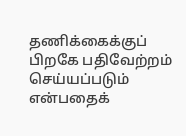தணிக்கைக்குப் பிறகே பதிவேற்றம் செய்யப்படும் என்பதைக்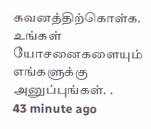கவனத்திற்கொள்க. உங்கள் யோசனைகளையும் எங்களுக்கு அனுப்புங்கள். .
43 minute ago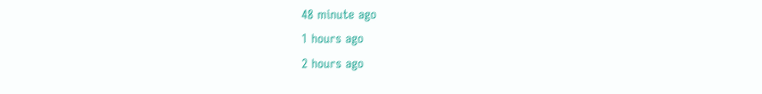48 minute ago
1 hours ago
2 hours ago